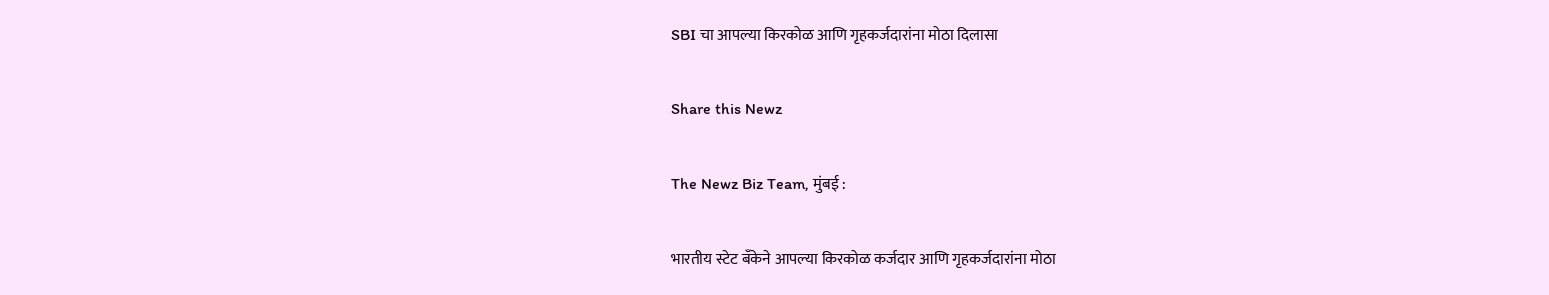SBI चा आपल्या किरकोळ आणि गृहकर्जदारांना मोठा दिलासा

Share this Newz

The Newz Biz Team, मुंबई :

भारतीय स्टेट बँकेने आपल्या किरकोळ कर्जदार आणि गृहकर्जदारांना मोठा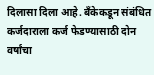दिलासा दिला आहे. बँकेकडून संबंधित कर्जदाराला कर्ज फेडण्यासाठी दोन वर्षांचा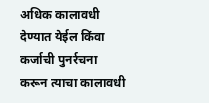अधिक कालावधी देण्यात येईल किंवा कर्जाची पुनर्रचना करून त्याचा कालावधी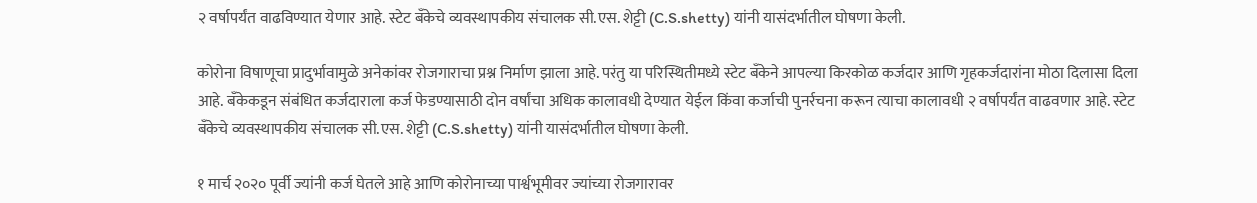२ वर्षापर्यंत वाढविण्यात येणार आहे. स्टेट बँकेचे व्यवस्थापकीय संचालक सी.एस. शेट्टी (C.S.shetty) यांनी यासंदर्भातील घोषणा केली.

कोरोना विषाणूचा प्रादुर्भावामुळे अनेकांवर रोजगाराचा प्रश्न निर्माण झाला आहे. परंतु या परिस्थितीमध्ये स्टेट बँकेने आपल्या किरकोळ कर्जदार आणि गृहकर्जदारांना मोठा दिलासा दिला आहे. बँकेकडून संबंधित कर्जदाराला कर्ज फेडण्यासाठी दोन वर्षांचा अधिक कालावधी देण्यात येईल किंवा कर्जाची पुनर्रचना करून त्याचा कालावधी २ वर्षापर्यंत वाढवणार आहे. स्टेट बँकेचे व्यवस्थापकीय संचालक सी.एस. शेट्टी (C.S.shetty) यांनी यासंदर्भातील घोषणा केली.

१ मार्च २०२० पूर्वी ज्यांनी कर्ज घेतले आहे आणि कोरोनाच्या पार्श्वभूमीवर ज्यांच्या रोजगारावर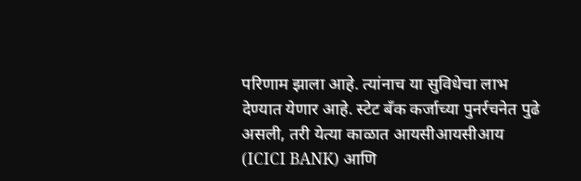परिणाम झाला आहे. त्यांनाच या सुविधेचा लाभ देण्यात येणार आहे. स्टेट बँक कर्जाच्या पुनर्रचनेत पुढे असली, तरी येत्या काळात आयसीआयसीआय (ICICI BANK) आणि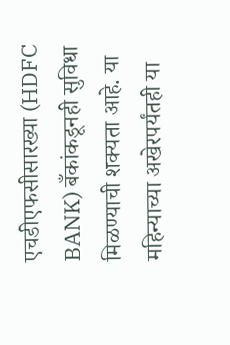एचडीएफसीसारख्या (HDFC BANK) बँकांकडूनही सुविधा मिळण्याची शक्यता आहे. या महिन्याच्या अखेरपर्यंतही या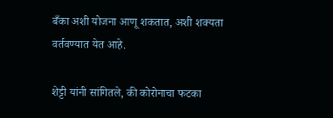बँका अशी योजना आणू शकतात, अशी शक्यता वर्तवण्यात येत आहे.

शेट्टी यांनी सांगितले, की कोरोनाचा फटका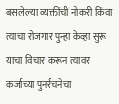बसलेल्या व्यक्तींची नोकरी किंवा त्याचा रोजगार पुन्हा केव्हा सुरू याचा विचार करून त्यावर कर्जाच्या पुनर्रचनेचा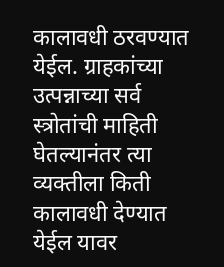कालावधी ठरवण्यात येईल. ग्राहकांच्या उत्पन्नाच्या सर्व स्त्रोतांची माहिती घेतल्यानंतर त्या व्यक्तीला किती कालावधी देण्यात येईल यावर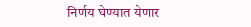निर्णय घेण्यात येणार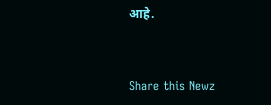आहे.


Share this Newz